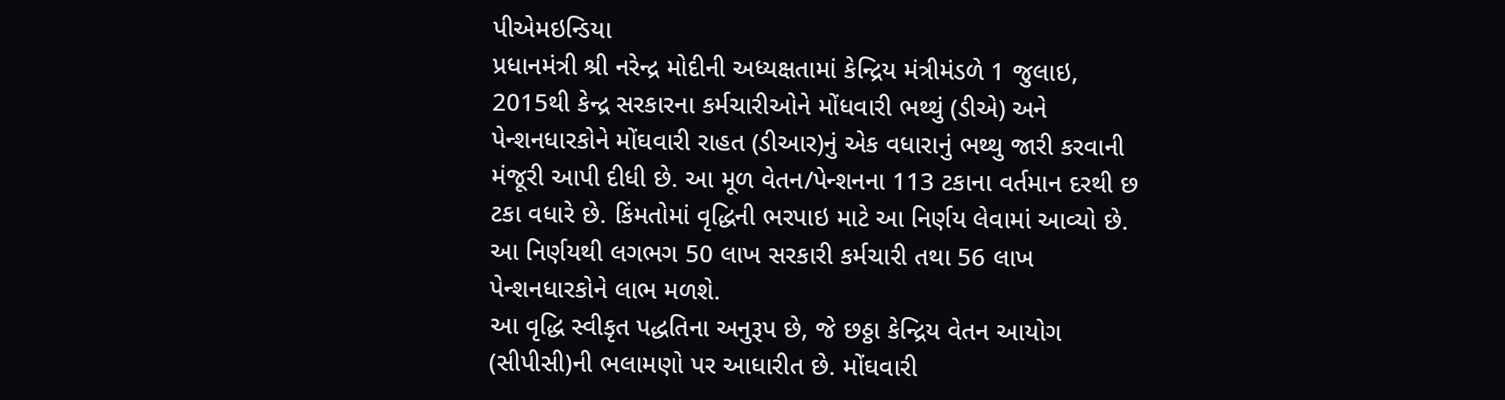પીએમઇન્ડિયા
પ્રધાનમંત્રી શ્રી નરેન્દ્ર મોદીની અધ્યક્ષતામાં કેન્દ્રિય મંત્રીમંડળે 1 જુલાઇ, 2015થી કેન્દ્ર સરકારના કર્મચારીઓને મોંધવારી ભથ્થું (ડીએ) અને પેન્શનધારકોને મોંઘવારી રાહત (ડીઆર)નું એક વધારાનું ભથ્થુ જારી કરવાની મંજૂરી આપી દીધી છે. આ મૂળ વેતન/પેન્શનના 113 ટકાના વર્તમાન દરથી છ ટકા વધારે છે. કિંમતોમાં વૃદ્ધિની ભરપાઇ માટે આ નિર્ણય લેવામાં આવ્યો છે.
આ નિર્ણયથી લગભગ 50 લાખ સરકારી કર્મચારી તથા 56 લાખ પેન્શનધારકોને લાભ મળશે.
આ વૃદ્ધિ સ્વીકૃત પદ્ધતિના અનુરૂપ છે, જે છઠ્ઠા કેન્દ્રિય વેતન આયોગ (સીપીસી)ની ભલામણો પર આધારીત છે. મોંઘવારી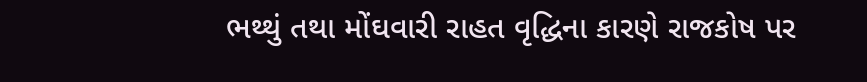ભથ્થું તથા મોંઘવારી રાહત વૃદ્ધિના કારણે રાજકોષ પર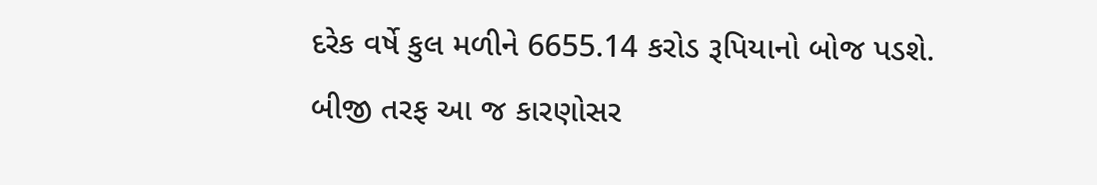દરેક વર્ષે કુલ મળીને 6655.14 કરોડ રૂપિયાનો બોજ પડશે. બીજી તરફ આ જ કારણોસર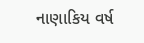નાણાકિય વર્ષ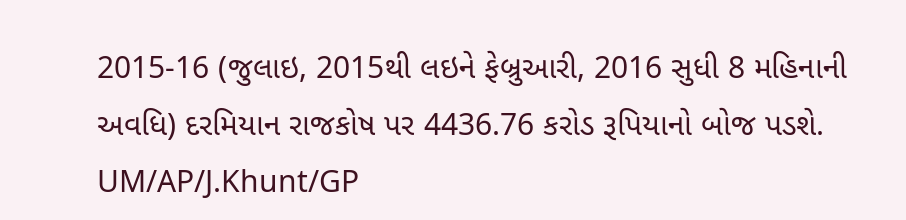2015-16 (જુલાઇ, 2015થી લઇને ફેબ્રુઆરી, 2016 સુધી 8 મહિનાની અવધિ) દરમિયાન રાજકોષ પર 4436.76 કરોડ રૂપિયાનો બોજ પડશે.
UM/AP/J.Khunt/GP